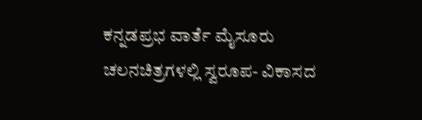ಕನ್ನಡಪ್ರಭ ವಾರ್ತೆ ಮೈಸೂರು
ಚಲನಚಿತ್ರಗಳಲ್ಲಿ ಸ್ವರೂಪ- ವಿಕಾಸದ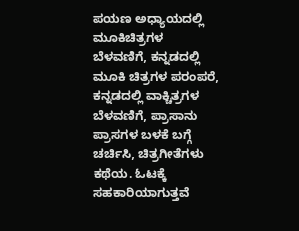ಪಯಣ ಅಧ್ಯಾಯದಲ್ಲಿ ಮೂಕಿಚಿತ್ರಗಳ ಬೆಳವಣಿಗೆ, ಕನ್ನಡದಲ್ಲಿ ಮೂಕಿ ಚಿತ್ರಗಳ ಪರಂಪರೆ, ಕನ್ನಡದಲ್ಲಿ ವಾಕ್ಚಿತ್ರಗಳ ಬೆಳವಣಿಗೆ, ಪ್ರಾಸಾನು ಪ್ರಾಸಗಳ ಬಳಕೆ ಬಗ್ಗೆ ಚರ್ಚಿಸಿ, ಚಿತ್ರಗೀತೆಗಳು ಕಥೆಯ. ಓಟಕ್ಕೆ ಸಹಕಾರಿಯಾಗುತ್ತವೆ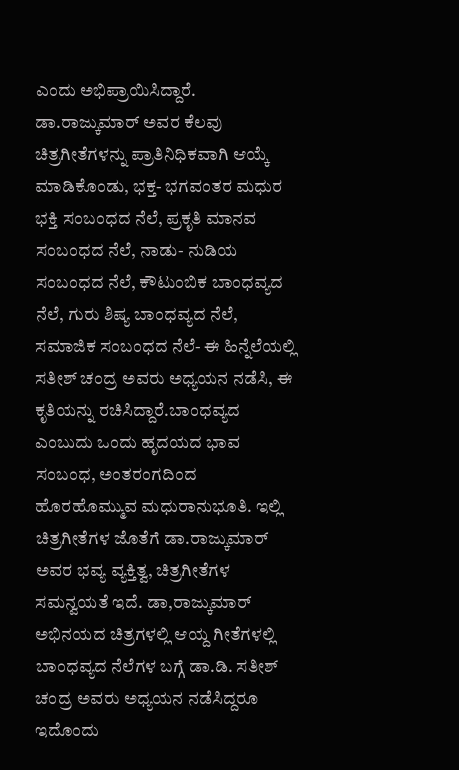ಎಂದು ಅಭಿಪ್ರಾಯಿಸಿದ್ದಾರೆ.
ಡಾ.ರಾಜ್ಕುಮಾರ್ ಅವರ ಕೆಲವು ಚಿತ್ರಗೀತೆಗಳನ್ನು ಪ್ರಾತಿನಿಧಿಕವಾಗಿ ಆಯ್ಕೆ ಮಾಡಿಕೊಂಡು, ಭಕ್ತ- ಭಗವಂತರ ಮಧುರ ಭಕ್ತಿ ಸಂಬಂಧದ ನೆಲೆ, ಪ್ರಕೃತಿ ಮಾನವ ಸಂಬಂಧದ ನೆಲೆ, ನಾಡು- ನುಡಿಯ ಸಂಬಂಧದ ನೆಲೆ, ಕೌಟುಂಬಿಕ ಬಾಂಧವ್ಯದ ನೆಲೆ, ಗುರು ಶಿಷ್ಯ ಬಾಂಧವ್ಯದ ನೆಲೆ, ಸಮಾಜಿಕ ಸಂಬಂಧದ ನೆಲೆ- ಈ ಹಿನ್ನೆಲೆಯಲ್ಲಿ ಸತೀಶ್ ಚಂದ್ರ ಅವರು ಅಧ್ಯಯನ ನಡೆಸಿ, ಈ ಕೃತಿಯನ್ನು ರಚಿಸಿದ್ದಾರೆ.ಬಾಂಧವ್ಯದ ಎಂಬುದು ಒಂದು ಹೃದಯದ ಭಾವ ಸಂಬಂಧ, ಅಂತರಂಗದಿಂದ ಹೊರಹೊಮ್ಮುವ ಮಧುರಾನುಭೂತಿ. ಇಲ್ಲಿ ಚಿತ್ರಗೀತೆಗಳ ಜೊತೆಗೆ ಡಾ.ರಾಜ್ಕುಮಾರ್ ಅವರ ಭವ್ಯ ವ್ಯಕ್ತಿತ್ವ, ಚಿತ್ರಗೀತೆಗಳ ಸಮನ್ವಯತೆ ಇದೆ. ಡಾ,ರಾಜ್ಕುಮಾರ್ ಅಭಿನಯದ ಚಿತ್ರಗಳಲ್ಲಿ ಆಯ್ದ ಗೀತೆಗಳಲ್ಲಿ ಬಾಂಧವ್ಯದ ನೆಲೆಗಳ ಬಗ್ಗೆ ಡಾ.ಡಿ. ಸತೀಶ್ ಚಂದ್ರ ಅವರು ಅಧ್ಯಯನ ನಡೆಸಿದ್ದರೂ ಇದೊಂದು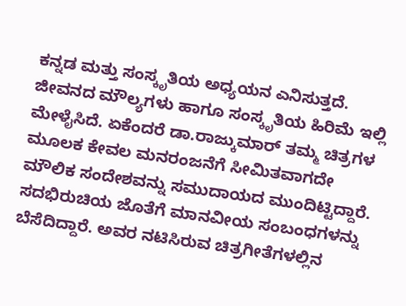ಕನ್ನಡ ಮತ್ತು ಸಂಸ್ಕೃತಿಯ ಅಧ್ಯಯನ ಎನಿಸುತ್ತದೆ. ಜೀವನದ ಮೌಲ್ಯಗಳು ಹಾಗೂ ಸಂಸ್ಕೃತಿಯ ಹಿರಿಮೆ ಇಲ್ಲಿ ಮೇಳೈಸಿದೆ. ಏಕೆಂದರೆ ಡಾ.ರಾಜ್ಕುಮಾರ್ ತಮ್ಮ ಚಿತ್ರಗಳ ಮೂಲಕ ಕೇವಲ ಮನರಂಜನೆಗೆ ಸೀಮಿತವಾಗದೇ ಮೌಲಿಕ ಸಂದೇಶವನ್ನು ಸಮುದಾಯದ ಮುಂದಿಟ್ಟಿದ್ದಾರೆ. ಸದಭಿರುಚಿಯ ಜೊತೆಗೆ ಮಾನವೀಯ ಸಂಬಂಧಗಳನ್ನು ಬೆಸೆದಿದ್ದಾರೆ. ಅವರ ನಟಿಸಿರುವ ಚಿತ್ರಗೀತೆಗಳಲ್ಲಿನ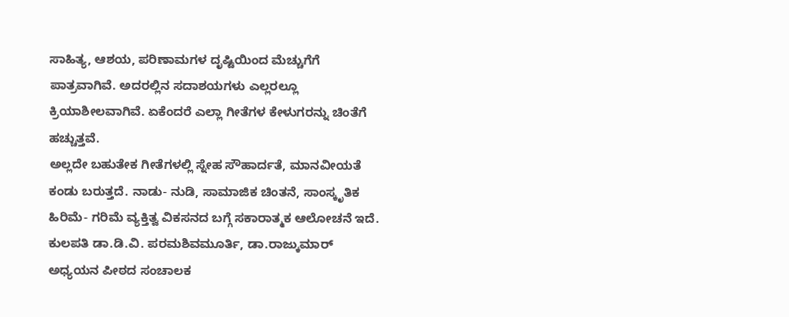ಸಾಹಿತ್ಯ, ಆಶಯ, ಪರಿಣಾಮಗಳ ದೃಷ್ಟಿಯಿಂದ ಮೆಚ್ಚುಗೆಗೆ ಪಾತ್ರವಾಗಿವೆ. ಅದರಲ್ಲಿನ ಸದಾಶಯಗಳು ಎಲ್ಲರಲ್ಲೂ ಕ್ರಿಯಾಶೀಲವಾಗಿವೆ. ಏಕೆಂದರೆ ಎಲ್ಲಾ ಗೀತೆಗಳ ಕೇಳುಗರನ್ನು ಚಿಂತೆಗೆ ಹಚ್ಚುತ್ತವೆ.
ಅಲ್ಲದೇ ಬಹುತೇಕ ಗೀತೆಗಳಲ್ಲಿ ಸ್ನೇಹ ಸೌಹಾರ್ದತೆ, ಮಾನವೀಯತೆ ಕಂಡು ಬರುತ್ತದೆ. ನಾಡು- ನುಡಿ, ಸಾಮಾಜಿಕ ಚಿಂತನೆ, ಸಾಂಸ್ಕೃತಿಕ ಹಿರಿಮೆ- ಗರಿಮೆ ವ್ಯಕ್ತಿತ್ವ ವಿಕಸನದ ಬಗ್ಗೆ ಸಕಾರಾತ್ಮಕ ಆಲೋಚನೆ ಇದೆ.
ಕುಲಪತಿ ಡಾ.ಡಿ.ವಿ. ಪರಮಶಿವಮೂರ್ತಿ, ಡಾ.ರಾಜ್ಕುಮಾರ್ ಅಧ್ಯಯನ ಪೀಠದ ಸಂಚಾಲಕ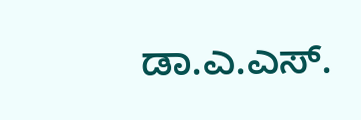ಡಾ.ಎ.ಎಸ್.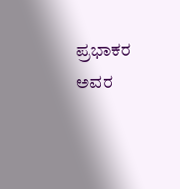ಪ್ರಭಾಕರ ಅವರ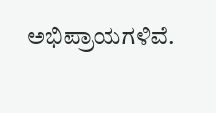ಅಭಿಪ್ರಾಯಗಳಿವೆ.